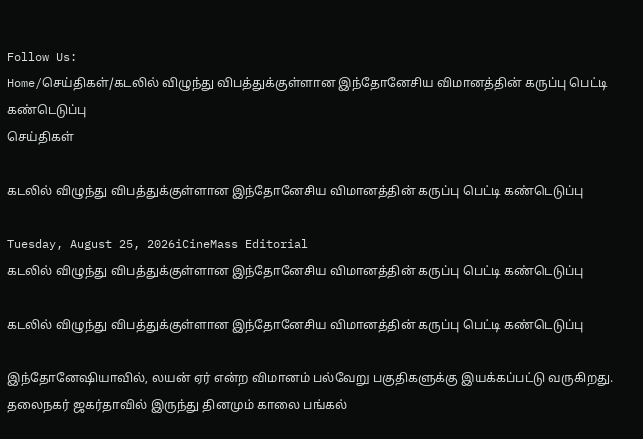Follow Us:
Home/செய்திகள்/கடலில் விழுந்து விபத்துக்குள்ளான இந்தோனேசிய விமானத்தின் கருப்பு பெட்டி கண்டெடுப்பு
செய்திகள்

கடலில் விழுந்து விபத்துக்குள்ளான இந்தோனேசிய விமானத்தின் கருப்பு பெட்டி கண்டெடுப்பு

Tuesday, August 25, 2026iCineMass Editorial
கடலில் விழுந்து விபத்துக்குள்ளான இந்தோனேசிய விமானத்தின் கருப்பு பெட்டி கண்டெடுப்பு

கடலில் விழுந்து விபத்துக்குள்ளான இந்தோனேசிய விமானத்தின் கருப்பு பெட்டி கண்டெடுப்பு

இந்தோனேஷியாவில், லயன் ஏர் என்ற விமானம் பல்வேறு பகுதிகளுக்கு இயக்கப்பட்டு வருகிறது. தலைநகர் ஜகர்தாவில் இருந்து தினமும் காலை பங்கல்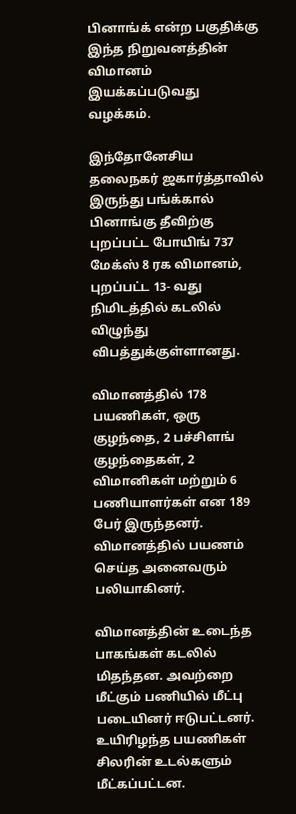பினாங்க் என்ற பகுதிக்கு இந்த நிறுவனத்தின் விமானம் இயக்கப்படுவது வழக்கம்.

இந்தோ‌‌னேசிய தலைநகர் ‌ஜகார்த்தாவில் இருந்து பங்க்கால் பினாங்கு தீவிற்கு புறப்பட்ட போயிங் 737 மேக்ஸ் 8 ரக விமானம், புறப்பட்ட 13- வது நிமிடத்தில் கடலில் விழுந்து விபத்துக்குள்ளானது.

விமானத்தில் 178 பயணிகள்‌, ஒரு குழந்தை, 2 பச்சிளங் குழந்தைகள், 2 விமானிகள் மற்றும் 6 பணியாளர்கள் என 189 பேர் இருந்தனர். விமானத்தில் பயணம் செய்த அனைவரும் பலியாகினர்.

விமானத்தின் உடைந்த பாகங்கள் கடலில் மிதந்தன. அவற்றை மீட்கும் பணியில் மீட்பு படையினர் ஈடுபட்டனர். உயிரிழந்த பயணிகள் சிலரின் உடல்களும் மீட்கப்பட்டன.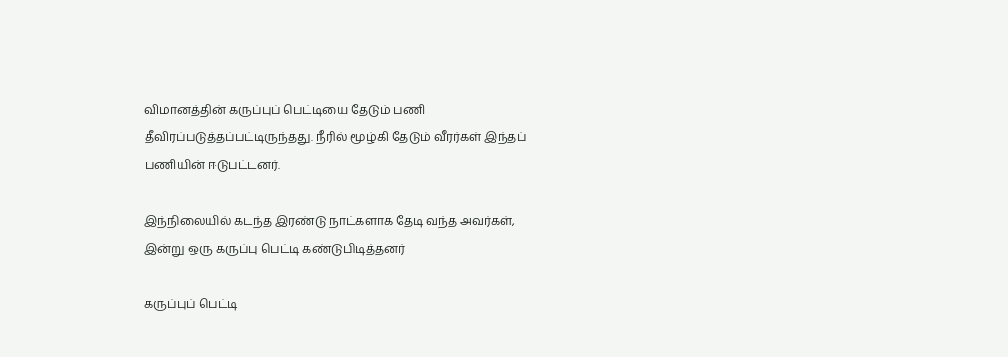விமானத்தின் கருப்புப் பெட்டியை தேடும் பணி தீவிரப்படுத்தப்பட்டிருந்தது. நீரில் மூழ்கி தேடும் வீரர்கள் இந்தப் பணியின் ஈடுபட்டனர்.

இந்நிலையில் கடந்த இரண்டு நாட்களாக தேடி வந்த அவர்கள், இன்று ஒரு கருப்பு பெட்டி கண்டுபிடித்தனர்

கருப்புப் பெட்டி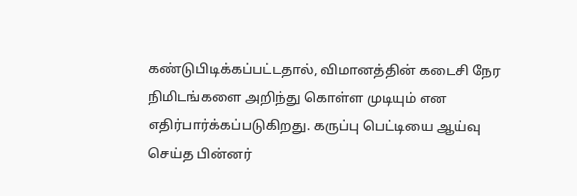கண்டுபிடிக்கப்பட்டதால், விமானத்தின் கடைசி நேர நிமிடங்களை அறிந்து கொள்ள முடியும் என எதிர்பார்க்கப்படுகிறது. கருப்பு பெட்டியை ஆய்வு செய்த பின்னர்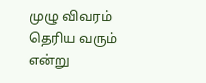முழு விவரம் தெரிய வரும் என்று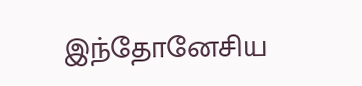இந்தோனேசிய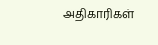அதிகாரிகள்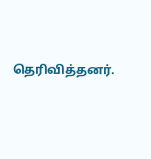தெரிவித்தனர்.